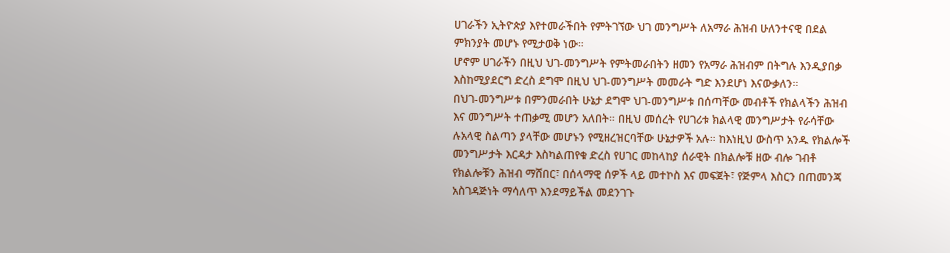ሀገራችን ኢትዮጵያ እየተመራችበት የምትገኘው ህገ መንግሥት ለአማራ ሕዝብ ሁለንተናዊ በደል ምክንያት መሆኑ የሚታወቅ ነው።
ሆኖም ሀገራችን በዚህ ህገ-መንግሥት የምትመራበትን ዘመን የአማራ ሕዝብም በትግሉ እንዲያበቃ እስከሚያደርግ ድረስ ደግሞ በዚህ ህገ-መንግሥት መመራት ግድ እንደሆነ እናውቃለን።
በህገ-መንግሥቱ በምንመራበት ሁኔታ ደግሞ ህገ-መንግሥቱ በሰጣቸው መብቶች የክልላችን ሕዝብ እና መንግሥት ተጠቃሚ መሆን አለበት። በዚህ መሰረት የሀገሪቱ ክልላዊ መንግሥታት የራሳቸው ሉአላዊ ስልጣን ያላቸው መሆኑን የሚዘረዝርባቸው ሁኔታዎች አሉ። ከእነዚህ ውስጥ አንዱ የክልሎች መንግሥታት እርዳታ እስካልጠየቁ ድረስ የሀገር መከላከያ ሰራዊት በክልሎቹ ዘው ብሎ ገብቶ የክልሎቹን ሕዝብ ማሸበር፣ በሰላማዊ ሰዎች ላይ መተኮስ እና መፍጀት፣ የጅምላ እስርን በጠመንጃ አስገዳጅነት ማሳለጥ እንደማይችል መደንገጉ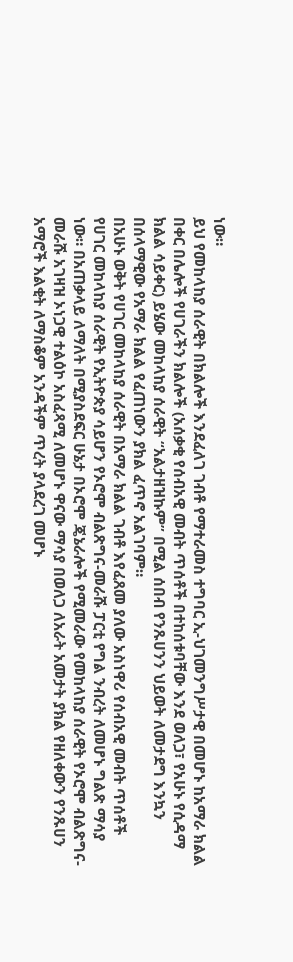ነው።
ይህ የመከላከያ ሰራዊት በክልሎች እንደፈለገ ገብቶ የማተራመስ ተግባር ኢ-ህገመንግሥታዊ በመሆኑ ከአማራ ክልል በቀር በሌሎች የሀገራችን ክልሎች (አሰቃቂ የሰብአዊ መብት ጥሰቶች በተከሰቱባቸው እንደ ወለጋ፣ የአሁኑ የሲዳማ ክልል ሳይቀር) ይሄው መከላከያ ሰራዊት “አልታዘዝኩም” በሚል ሰበብ የንጹሀንን ህይወት ለመታደግ እንኳን በሰላማዊው የአማራ ክልል የፈጠነውን ያክል ፈጥኖ አልገባም።
በአሁኑ ወቅት የሀገር መከላከያ ሰራዊት በአማራ ክልል ገብቶ እየፈጸመ ያለው አስነዋሪ የሰብአዊ መብት ጥሰቶች የሀገር መከላከያ ሰራዊት የኢትዮጵያ ሳይሆን የኦሮሞ ብልጽግና-መራሹ ፓርቲ የግል ንብረት ለመሆኑ ግልጽ ማሳያ ነው። በአጠቃላይ ለማለት በሚያስደፍር ሁኔታ በኦሮሞ ጄኔራሎች የሚመራው የመከላከያ ሰራዊት የኦሮሞ ብልጽግና-መራሹ አገዛዝ ኦነጋዊ ተልዕኮ አስፈጻሚ ለመሆኑ ዋናው ማሳያ በወለጋ ለአራት አመታት ያክል የዘለቀውን የንጹሀን አማሮች እልቂት ለማስቆም አንዳችም ጥረት ያላደረገ መሆኑ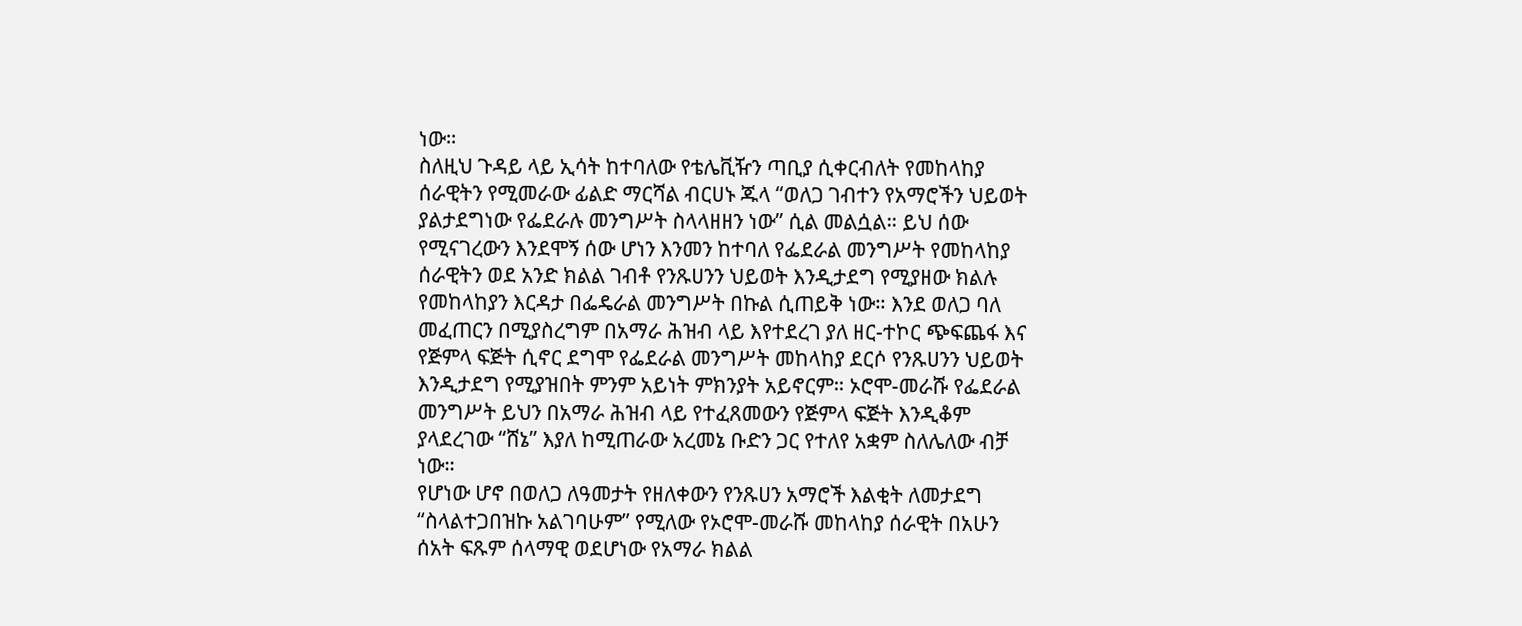ነው።
ስለዚህ ጉዳይ ላይ ኢሳት ከተባለው የቴሌቪዥን ጣቢያ ሲቀርብለት የመከላከያ ሰራዊትን የሚመራው ፊልድ ማርሻል ብርሀኑ ጁላ “ወለጋ ገብተን የአማሮችን ህይወት ያልታደግነው የፌደራሉ መንግሥት ስላላዘዘን ነው” ሲል መልሷል። ይህ ሰው የሚናገረውን እንደሞኝ ሰው ሆነን እንመን ከተባለ የፌደራል መንግሥት የመከላከያ ሰራዊትን ወደ አንድ ክልል ገብቶ የንጹሀንን ህይወት እንዲታደግ የሚያዘው ክልሉ የመከላከያን እርዳታ በፌዴራል መንግሥት በኩል ሲጠይቅ ነው። እንደ ወለጋ ባለ መፈጠርን በሚያስረግም በአማራ ሕዝብ ላይ እየተደረገ ያለ ዘር-ተኮር ጭፍጨፋ እና የጅምላ ፍጅት ሲኖር ደግሞ የፌደራል መንግሥት መከላከያ ደርሶ የንጹሀንን ህይወት እንዲታደግ የሚያዝበት ምንም አይነት ምክንያት አይኖርም። ኦሮሞ-መራሹ የፌደራል መንግሥት ይህን በአማራ ሕዝብ ላይ የተፈጸመውን የጅምላ ፍጅት እንዲቆም ያላደረገው “ሸኔ” እያለ ከሚጠራው አረመኔ ቡድን ጋር የተለየ አቋም ስለሌለው ብቻ ነው።
የሆነው ሆኖ በወለጋ ለዓመታት የዘለቀውን የንጹሀን አማሮች እልቂት ለመታደግ “ስላልተጋበዝኩ አልገባሁም” የሚለው የኦሮሞ-መራሹ መከላከያ ሰራዊት በአሁን ሰአት ፍጹም ሰላማዊ ወደሆነው የአማራ ክልል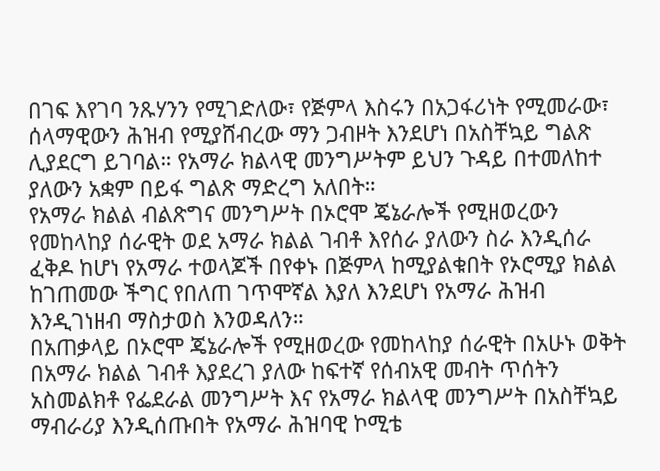በገፍ እየገባ ንጹሃንን የሚገድለው፣ የጅምላ እስሩን በአጋፋሪነት የሚመራው፣ ሰላማዊውን ሕዝብ የሚያሸብረው ማን ጋብዞት እንደሆነ በአስቸኳይ ግልጽ ሊያደርግ ይገባል። የአማራ ክልላዊ መንግሥትም ይህን ጉዳይ በተመለከተ ያለውን አቋም በይፋ ግልጽ ማድረግ አለበት።
የአማራ ክልል ብልጽግና መንግሥት በኦሮሞ ጄኔራሎች የሚዘወረውን የመከላከያ ሰራዊት ወደ አማራ ክልል ገብቶ እየሰራ ያለውን ስራ እንዲሰራ ፈቅዶ ከሆነ የአማራ ተወላጆች በየቀኑ በጅምላ ከሚያልቁበት የኦሮሚያ ክልል ከገጠመው ችግር የበለጠ ገጥሞኛል እያለ እንደሆነ የአማራ ሕዝብ እንዲገነዘብ ማስታወስ እንወዳለን።
በአጠቃላይ በኦሮሞ ጄኔራሎች የሚዘወረው የመከላከያ ሰራዊት በአሁኑ ወቅት በአማራ ክልል ገብቶ እያደረገ ያለው ከፍተኛ የሰብአዊ መብት ጥሰትን አስመልክቶ የፌደራል መንግሥት እና የአማራ ክልላዊ መንግሥት በአስቸኳይ ማብራሪያ እንዲሰጡበት የአማራ ሕዝባዊ ኮሚቴ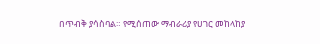በጥብቅ ያሳስባል። የሚሰጠው ማብራሪያ የሀገር መከላከያ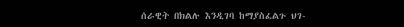ሰራዊት በክልሉ እንዲገባ ከማያስፈልጉ ህገ-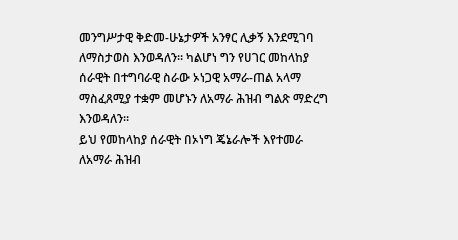መንግሥታዊ ቅድመ-ሁኔታዎች አንፃር ሊቃኝ እንደሚገባ ለማስታወስ እንወዳለን። ካልሆነ ግን የሀገር መከላከያ ሰራዊት በተግባራዊ ስራው ኦነጋዊ አማራ-ጠል አላማ ማስፈጸሚያ ተቋም መሆኑን ለአማራ ሕዝብ ግልጽ ማድረግ እንወዳለን።
ይህ የመከላከያ ሰራዊት በኦነግ ጄኔራሎች እየተመራ ለአማራ ሕዝብ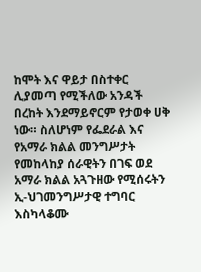ከሞት እና ዋይታ በስተቀር ሊያመጣ የሚችለው አንዳች በረከት እንደማይኖርም የታወቀ ሀቅ ነው። ስለሆነም የፌደራል እና የአማራ ክልል መንግሥታት የመከላከያ ሰራዊትን በገፍ ወደ አማራ ክልል አጓጉዘው የሚሰሩትን ኢ-ህገመንግሥታዊ ተግባር እስካላቆሙ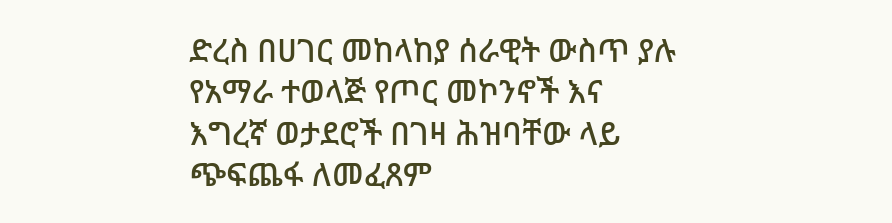ድረስ በሀገር መከላከያ ሰራዊት ውስጥ ያሉ የአማራ ተወላጅ የጦር መኮንኖች እና እግረኛ ወታደሮች በገዛ ሕዝባቸው ላይ ጭፍጨፋ ለመፈጸም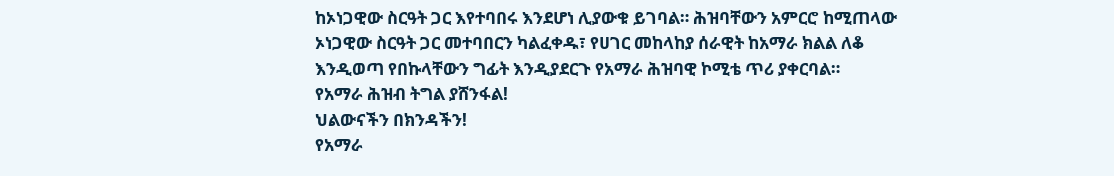ከኦነጋዊው ስርዓት ጋር እየተባበሩ እንደሆነ ሊያውቁ ይገባል። ሕዝባቸውን አምርሮ ከሚጠላው ኦነጋዊው ስርዓት ጋር መተባበርን ካልፈቀዱ፣ የሀገር መከላከያ ሰራዊት ከአማራ ክልል ለቆ እንዲወጣ የበኩላቸውን ግፊት እንዲያደርጉ የአማራ ሕዝባዊ ኮሚቴ ጥሪ ያቀርባል።
የአማራ ሕዝብ ትግል ያሸንፋል!
ህልውናችን በክንዳችን!
የአማራ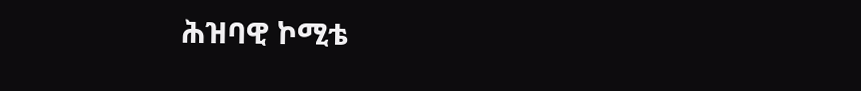ሕዝባዊ ኮሚቴ